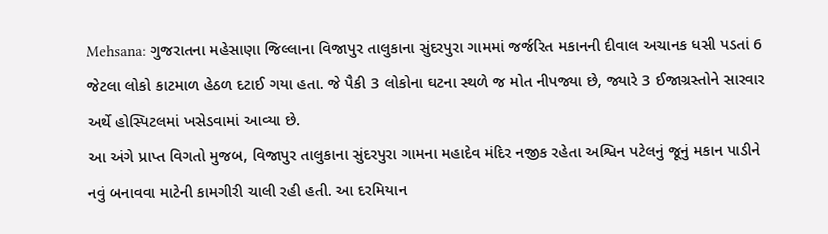Mehsana: ગુજરાતના મહેસાણા જિલ્લાના વિજાપુર તાલુકાના સુંદરપુરા ગામમાં જર્જરિત મકાનની દીવાલ અચાનક ધસી પડતાં 6 જેટલા લોકો કાટમાળ હેઠળ દટાઈ ગયા હતા. જે પૈકી 3 લોકોના ઘટના સ્થળે જ મોત નીપજ્યા છે, જ્યારે 3 ઈજાગ્રસ્તોને સારવાર અર્થે હોસ્પિટલમાં ખસેડવામાં આવ્યા છે.
આ અંગે પ્રાપ્ત વિગતો મુજબ, વિજાપુર તાલુકાના સુંદરપુરા ગામના મહાદેવ મંદિર નજીક રહેતા અશ્વિન પટેલનું જૂનું મકાન પાડીને નવું બનાવવા માટેની કામગીરી ચાલી રહી હતી. આ દરમિયાન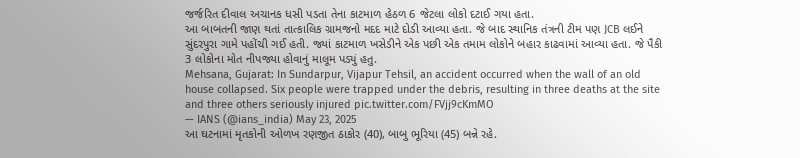જર્જરિત દીવાલ અચાનક ધસી પડતા તેના કાટમાળ હેઠળ 6 જેટલા લોકો દટાઈ ગયા હતા.
આ બાબતની જાણ થતાં તાત્કાલિક ગ્રામજનો મદદ માટે દોડી આવ્યા હતા. જે બાદ સ્થાનિક તંત્રની ટીમ પણ JCB લઈને સુંદરપુરા ગામે પહોંચી ગઈ હતી. જ્યાં કાટમાળ ખસેડીને એક પછી એક તમામ લોકોને બહાર કાઢવામાં આવ્યા હતા. જે પૈકી 3 લોકોના મોત નીપજ્યા હોવાનું માલૂમ પડ્યું હતુ.
Mehsana, Gujarat: In Sundarpur, Vijapur Tehsil, an accident occurred when the wall of an old house collapsed. Six people were trapped under the debris, resulting in three deaths at the site and three others seriously injured pic.twitter.com/FVjj9cKmMO
— IANS (@ians_india) May 23, 2025
આ ઘટનામાં મૃતકોની ઓળખ રણજીત ઠાકોર (40), બાબુ ભૂરિયા (45) બન્ને રહે.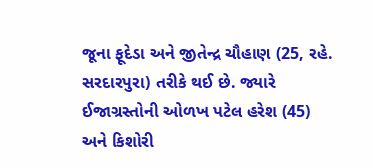જૂના ફૂદેડા અને જીતેન્દ્ર ચૌહાણ (25, રહે. સરદારપુરા) તરીકે થઈ છે. જ્યારે ઈજાગ્રસ્તોની ઓળખ પટેલ હરેશ (45) અને કિશોરી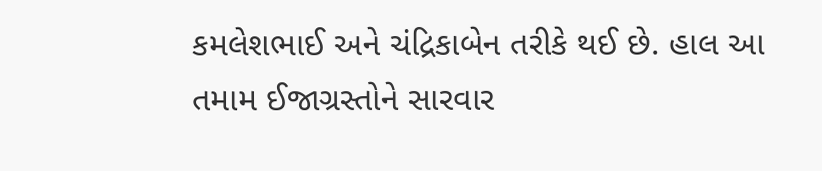કમલેશભાઈ અને ચંદ્રિકાબેન તરીકે થઈ છે. હાલ આ તમામ ઈજાગ્રસ્તોને સારવાર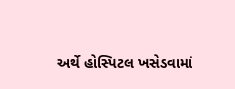અર્થે હોસ્પિટલ ખસેડવામાં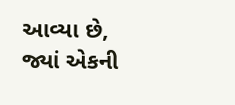આવ્યા છે, જ્યાં એકની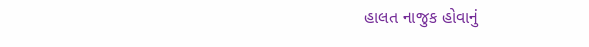હાલત નાજુક હોવાનું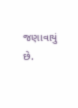જણાવાયું છે.